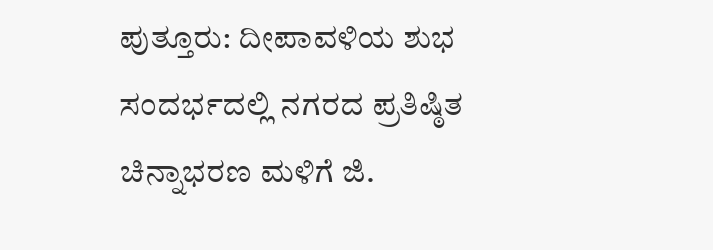ಪುತ್ತೂರು: ದೀಪಾವಳಿಯ ಶುಭ ಸಂದರ್ಭದಲ್ಲಿ ನಗರದ ಪ್ರತಿಷ್ಠಿತ ಚಿನ್ನಾಭರಣ ಮಳಿಗೆ ಜಿ.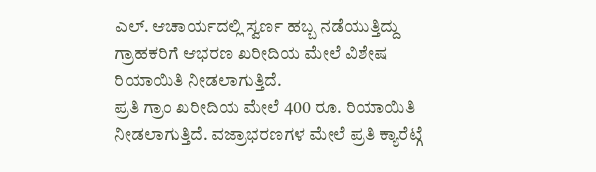ಎಲ್. ಆಚಾರ್ಯದಲ್ಲಿ ಸ್ವರ್ಣ ಹಬ್ಬ ನಡೆಯುತ್ತಿದ್ದು ಗ್ರಾಹಕರಿಗೆ ಆಭರಣ ಖರೀದಿಯ ಮೇಲೆ ವಿಶೇಷ ರಿಯಾಯಿತಿ ನೀಡಲಾಗುತ್ತಿದೆ.
ಪ್ರತಿ ಗ್ರಾಂ ಖರೀದಿಯ ಮೇಲೆ 400 ರೂ. ರಿಯಾಯಿತಿ ನೀಡಲಾಗುತ್ತಿದೆ. ವಜ್ರಾಭರಣಗಳ ಮೇಲೆ ಪ್ರತಿ ಕ್ಯಾರೆಟ್ಗೆ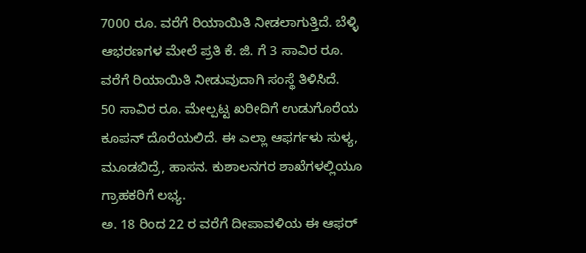7000 ರೂ. ವರೆಗೆ ರಿಯಾಯಿತಿ ನೀಡಲಾಗುತ್ತಿದೆ. ಬೆಳ್ಳಿ ಆಭರಣಗಳ ಮೇಲೆ ಪ್ರತಿ ಕೆ. ಜಿ. ಗೆ 3 ಸಾವಿರ ರೂ. ವರೆಗೆ ರಿಯಾಯಿತಿ ನೀಡುವುದಾಗಿ ಸಂಸ್ಥೆ ತಿಳಿಸಿದೆ.
50 ಸಾವಿರ ರೂ. ಮೇಲ್ಪಟ್ಟ ಖರೀದಿಗೆ ಉಡುಗೊರೆಯ ಕೂಪನ್ ದೊರೆಯಲಿದೆ. ಈ ಎಲ್ಲಾ ಆಫರ್ಗಳು ಸುಳ್ಯ, ಮೂಡಬಿದ್ರೆ, ಹಾಸನ. ಕುಶಾಲನಗರ ಶಾಖೆಗಳಲ್ಲಿಯೂ ಗ್ರಾಹಕರಿಗೆ ಲಭ್ಯ.
ಅ. 18 ರಿಂದ 22 ರ ವರೆಗೆ ದೀಪಾವಳಿಯ ಈ ಆಫರ್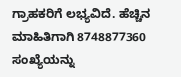ಗ್ರಾಹಕರಿಗೆ ಲಭ್ಯವಿದೆ. ಹೆಚ್ಚಿನ ಮಾಹಿತಿಗಾಗಿ 8748877360 ಸಂಖ್ಯೆಯನ್ನು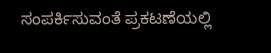ಸಂಪರ್ಕಿಸುವಂತೆ ಪ್ರಕಟಣೆಯಲ್ಲಿ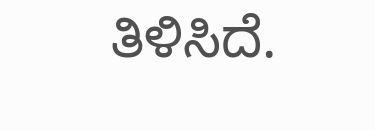ತಿಳಿಸಿದೆ.